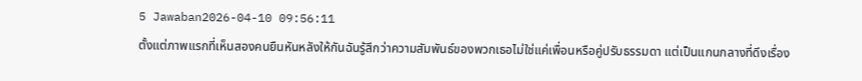5 Jawaban2026-04-10 09:56:11
ตั้งแต่ภาพแรกที่เห็นสองคนยืนหันหลังให้กันฉันรู้สึกว่าความสัมพันธ์ของพวกเธอไม่ใช่แค่เพื่อนหรือคู่ปรับธรรมดา แต่เป็นแกนกลางที่ดึงเรื่อง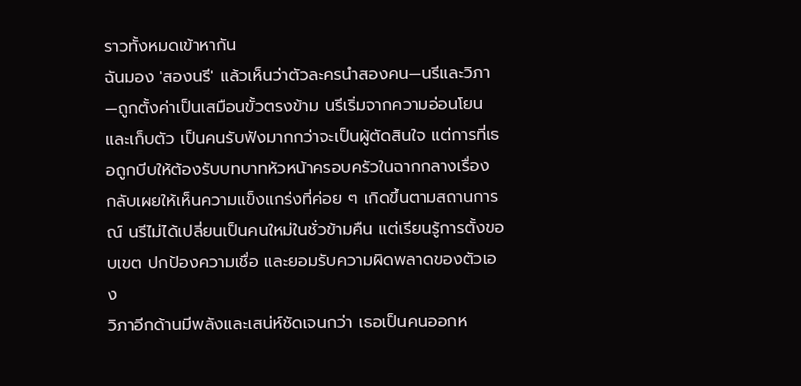ราวทั้งหมดเข้าหากัน
ฉันมอง 'สองนรี' แล้วเห็นว่าตัวละครนำสองคน—นรีและวิภา—ถูกตั้งค่าเป็นเสมือนขั้วตรงข้าม นรีเริ่มจากความอ่อนโยนและเก็บตัว เป็นคนรับฟังมากกว่าจะเป็นผู้ตัดสินใจ แต่การที่เธอถูกบีบให้ต้องรับบทบาทหัวหน้าครอบครัวในฉากกลางเรื่อง กลับเผยให้เห็นความแข็งแกร่งที่ค่อย ๆ เกิดขึ้นตามสถานการณ์ นรีไม่ได้เปลี่ยนเป็นคนใหม่ในชั่วข้ามคืน แต่เรียนรู้การตั้งขอบเขต ปกป้องความเชื่อ และยอมรับความผิดพลาดของตัวเอง
วิภาอีกด้านมีพลังและเสน่ห์ชัดเจนกว่า เธอเป็นคนออกห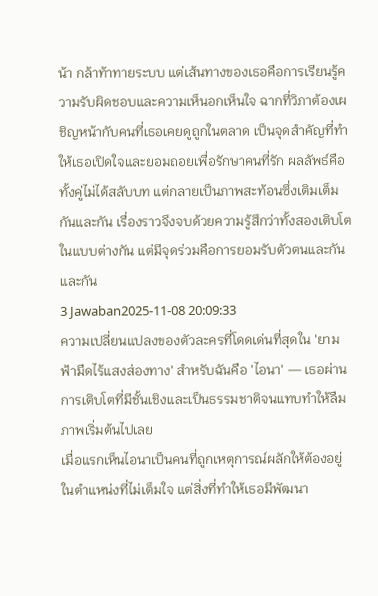น้า กล้าท้าทายระบบ แต่เส้นทางของเธอคือการเรียนรู้ความรับผิดชอบและความเห็นอกเห็นใจ ฉากที่วิภาต้องเผชิญหน้ากับคนที่เธอเคยดูถูกในตลาด เป็นจุดสำคัญที่ทำให้เธอเปิดใจและยอมถอยเพื่อรักษาคนที่รัก ผลลัพธ์คือทั้งคู่ไม่ได้สลับบท แต่กลายเป็นภาพสะท้อนซึ่งเติมเต็มกันและกัน เรื่องราวจึงจบด้วยความรู้สึกว่าทั้งสองเติบโตในแบบต่างกัน แต่มีจุดร่วมคือการยอมรับตัวตนและกันและกัน
3 Jawaban2025-11-08 20:09:33
ความเปลี่ยนแปลงของตัวละครที่โดดเด่นที่สุดใน 'ยามฟ้ามืดไร้แสงส่องทาง' สำหรับฉันคือ 'ไอนา' — เธอผ่านการเติบโตที่มีชั้นเชิงและเป็นธรรมชาติจนแทบทำให้ลืมภาพเริ่มต้นไปเลย
เมื่อแรกเห็นไอนาเป็นคนที่ถูกเหตุการณ์ผลักให้ต้องอยู่ในตำแหน่งที่ไม่เต็มใจ แต่สิ่งที่ทำให้เธอมีพัฒนา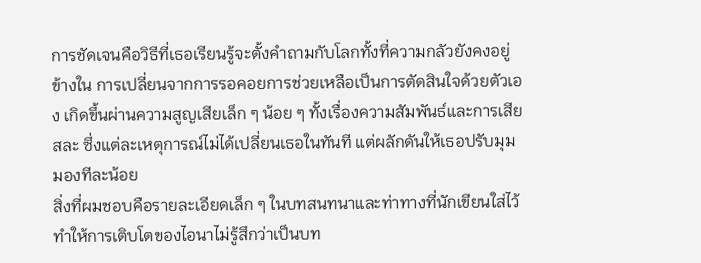การชัดเจนคือวิธีที่เธอเรียนรู้จะตั้งคำถามกับโลกทั้งที่ความกลัวยังคงอยู่ข้างใน การเปลี่ยนจากการรอคอยการช่วยเหลือเป็นการตัดสินใจด้วยตัวเอง เกิดขึ้นผ่านความสูญเสียเล็ก ๆ น้อย ๆ ทั้งเรื่องความสัมพันธ์และการเสียสละ ซึ่งแต่ละเหตุการณ์ไม่ได้เปลี่ยนเธอในทันที แต่ผลักดันให้เธอปรับมุมมองทีละน้อย
สิ่งที่ผมชอบคือรายละเอียดเล็ก ๆ ในบทสนทนาและท่าทางที่นักเขียนใส่ไว้ ทำให้การเติบโตของไอนาไม่รู้สึกว่าเป็นบท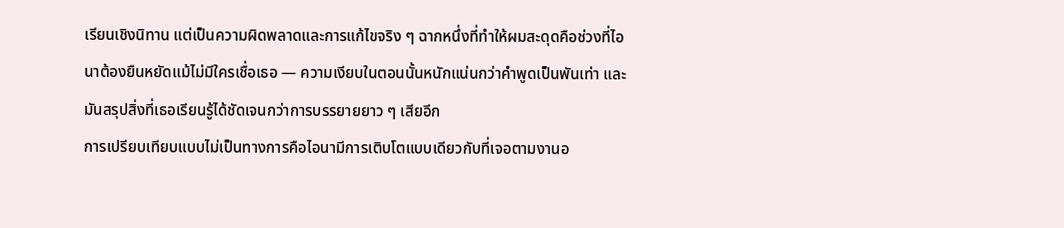เรียนเชิงนิทาน แต่เป็นความผิดพลาดและการแก้ไขจริง ๆ ฉากหนึ่งที่ทำให้ผมสะดุดคือช่วงที่ไอนาต้องยืนหยัดแม้ไม่มีใครเชื่อเธอ — ความเงียบในตอนนั้นหนักแน่นกว่าคำพูดเป็นพันเท่า และมันสรุปสิ่งที่เธอเรียนรู้ได้ชัดเจนกว่าการบรรยายยาว ๆ เสียอีก
การเปรียบเทียบแบบไม่เป็นทางการคือไอนามีการเติบโตแบบเดียวกับที่เจอตามงานอ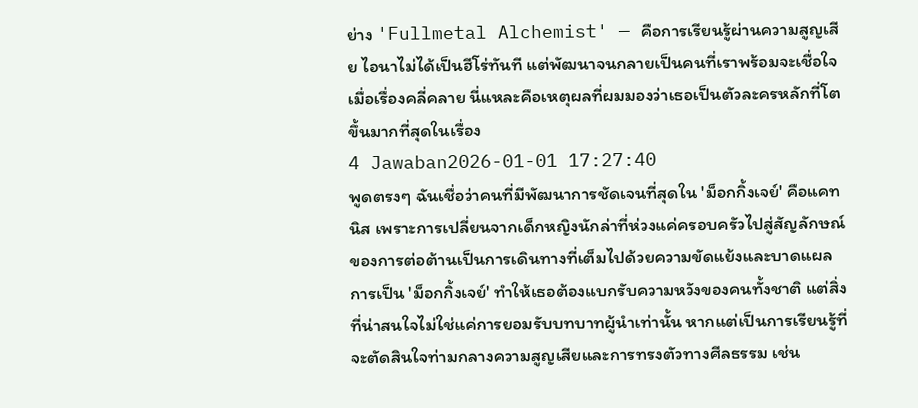ย่าง 'Fullmetal Alchemist' — คือการเรียนรู้ผ่านความสูญเสีย ไอนาไม่ได้เป็นฮีโร่ทันที แต่พัฒนาจนกลายเป็นคนที่เราพร้อมจะเชื่อใจเมื่อเรื่องคลี่คลาย นี่แหละคือเหตุผลที่ผมมองว่าเธอเป็นตัวละครหลักที่โตขึ้นมากที่สุดในเรื่อง
4 Jawaban2026-01-01 17:27:40
พูดตรงๆ ฉันเชื่อว่าคนที่มีพัฒนาการชัดเจนที่สุดใน 'ม็อกกิ้งเจย์' คือแคทนิส เพราะการเปลี่ยนจากเด็กหญิงนักล่าที่ห่วงแค่ครอบครัวไปสู่สัญลักษณ์ของการต่อต้านเป็นการเดินทางที่เต็มไปด้วยความขัดแย้งและบาดแผล
การเป็น 'ม็อกกิ้งเจย์' ทำให้เธอต้องแบกรับความหวังของคนทั้งชาติ แต่สิ่งที่น่าสนใจไม่ใช่แค่การยอมรับบทบาทผู้นำเท่านั้น หากแต่เป็นการเรียนรู้ที่จะตัดสินใจท่ามกลางความสูญเสียและการทรงตัวทางศีลธรรม เช่น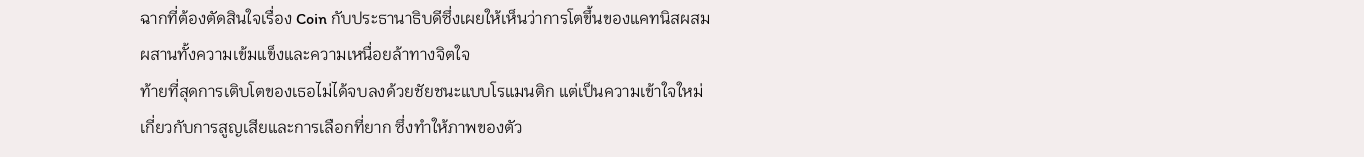ฉากที่ต้องตัดสินใจเรื่อง Coin กับประธานาธิบดีซึ่งเผยให้เห็นว่าการโตขึ้นของแคทนิสผสมผสานทั้งความเข้มแข็งและความเหนื่อยล้าทางจิตใจ
ท้ายที่สุดการเติบโตของเธอไม่ได้จบลงด้วยชัยชนะแบบโรแมนติก แต่เป็นความเข้าใจใหม่เกี่ยวกับการสูญเสียและการเลือกที่ยาก ซึ่งทำให้ภาพของตัว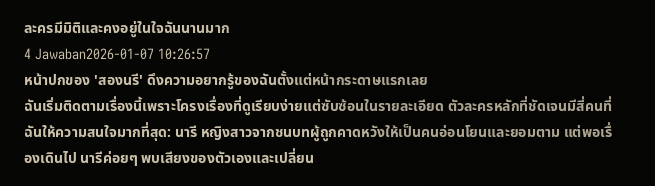ละครมีมิติและคงอยู่ในใจฉันนานมาก
4 Jawaban2026-01-07 10:26:57
หน้าปกของ 'สองนรี' ดึงความอยากรู้ของฉันตั้งแต่หน้ากระดาษแรกเลย
ฉันเริ่มติดตามเรื่องนี้เพราะโครงเรื่องที่ดูเรียบง่ายแต่ซับซ้อนในรายละเอียด ตัวละครหลักที่ชัดเจนมีสี่คนที่ฉันให้ความสนใจมากที่สุด: นารี หญิงสาวจากชนบทผู้ถูกคาดหวังให้เป็นคนอ่อนโยนและยอมตาม แต่พอเรื่องเดินไป นารีค่อยๆ พบเสียงของตัวเองและเปลี่ยน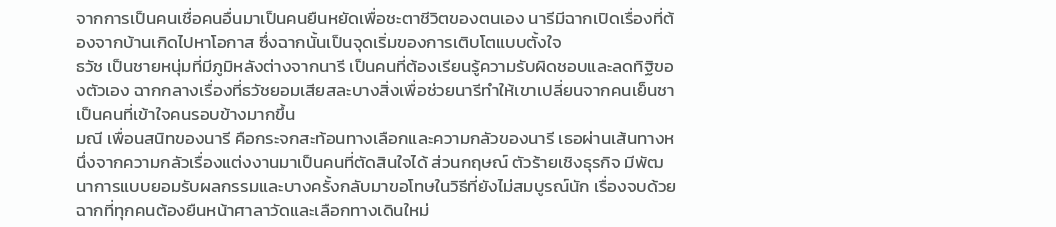จากการเป็นคนเชื่อคนอื่นมาเป็นคนยืนหยัดเพื่อชะตาชีวิตของตนเอง นารีมีฉากเปิดเรื่องที่ต้องจากบ้านเกิดไปหาโอกาส ซึ่งฉากนั้นเป็นจุดเริ่มของการเติบโตแบบตั้งใจ
ธวัช เป็นชายหนุ่มที่มีภูมิหลังต่างจากนารี เป็นคนที่ต้องเรียนรู้ความรับผิดชอบและลดทิฐิของตัวเอง ฉากกลางเรื่องที่ธวัชยอมเสียสละบางสิ่งเพื่อช่วยนารีทำให้เขาเปลี่ยนจากคนเย็นชาเป็นคนที่เข้าใจคนรอบข้างมากขึ้น
มณี เพื่อนสนิทของนารี คือกระจกสะท้อนทางเลือกและความกลัวของนารี เธอผ่านเส้นทางหนึ่งจากความกลัวเรื่องแต่งงานมาเป็นคนที่ตัดสินใจได้ ส่วนกฤษณ์ ตัวร้ายเชิงธุรกิจ มีพัฒนาการแบบยอมรับผลกรรมและบางครั้งกลับมาขอโทษในวิธีที่ยังไม่สมบูรณ์นัก เรื่องจบด้วยฉากที่ทุกคนต้องยืนหน้าศาลาวัดและเลือกทางเดินใหม่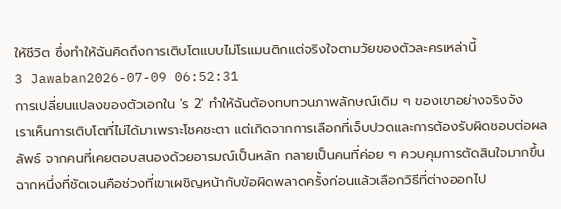ให้ชีวิต ซึ่งทำให้ฉันคิดถึงการเติบโตแบบไม่โรแมนติกแต่จริงใจตามวัยของตัวละครเหล่านี้
3 Jawaban2026-07-09 06:52:31
การเปลี่ยนแปลงของตัวเอกใน 'ร 2' ทำให้ฉันต้องทบทวนภาพลักษณ์เดิม ๆ ของเขาอย่างจริงจัง
เราเห็นการเติบโตที่ไม่ได้มาเพราะโชคชะตา แต่เกิดจากการเลือกที่เจ็บปวดและการต้องรับผิดชอบต่อผลลัพธ์ จากคนที่เคยตอบสนองด้วยอารมณ์เป็นหลัก กลายเป็นคนที่ค่อย ๆ ควบคุมการตัดสินใจมากขึ้น ฉากหนึ่งที่ชัดเจนคือช่วงที่เขาเผชิญหน้ากับข้อผิดพลาดครั้งก่อนแล้วเลือกวิธีที่ต่างออกไป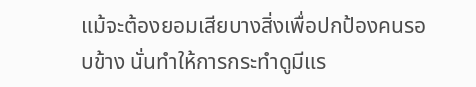แม้จะต้องยอมเสียบางสิ่งเพื่อปกป้องคนรอบข้าง นั่นทำให้การกระทำดูมีแร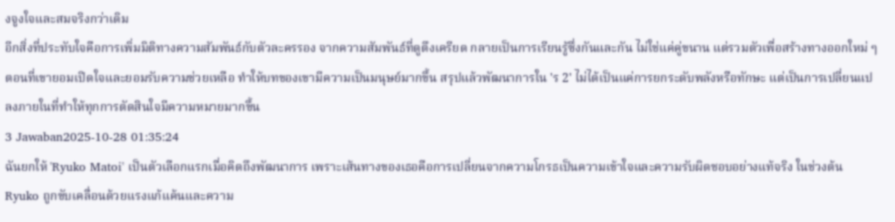งจูงใจและสมจริงกว่าเดิม
อีกสิ่งที่ประทับใจคือการเพิ่มมิติทางความสัมพันธ์กับตัวละครรอง จากความสัมพันธ์ที่ดูตึงเครียด กลายเป็นการเรียนรู้ซึ่งกันและกัน ไม่ใช่แค่คู่ขนาน แต่รวมตัวเพื่อสร้างทางออกใหม่ ๆ ตอนที่เขายอมเปิดใจและยอมรับความช่วยเหลือ ทำให้บทของเขามีความเป็นมนุษย์มากขึ้น สรุปแล้วพัฒนาการใน 'ร 2' ไม่ได้เป็นแค่การยกระดับพลังหรือทักษะ แต่เป็นการเปลี่ยนแปลงภายในที่ทำให้ทุกการตัดสินใจมีความหมายมากขึ้น
3 Jawaban2025-10-28 01:35:24
ฉันยกให้ 'Ryuko Matoi' เป็นตัวเลือกแรกเมื่อคิดถึงพัฒนาการ เพราะเส้นทางของเธอคือการเปลี่ยนจากความโกรธเป็นความเข้าใจและความรับผิดชอบอย่างแท้จริง ในช่วงต้น Ryuko ถูกขับเคลื่อนด้วยแรงแก้แค้นและความ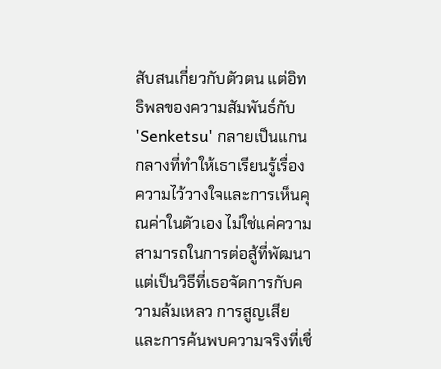สับสนเกี่ยวกับตัวตน แต่อิทธิพลของความสัมพันธ์กับ 'Senketsu' กลายเป็นแกนกลางที่ทำให้เธาเรียนรู้เรื่องความไว้วางใจและการเห็นคุณค่าในตัวเอง ไม่ใช่แค่ความสามารถในการต่อสู้ที่พัฒนา แต่เป็นวิธีที่เธอจัดการกับความล้มเหลว การสูญเสีย และการค้นพบความจริงที่เชื่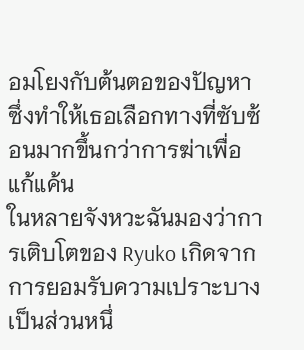อมโยงกับต้นตอของปัญหา ซึ่งทำให้เธอเลือกทางที่ซับซ้อนมากขึ้นกว่าการฆ่าเพื่อแก้แค้น
ในหลายจังหวะฉันมองว่าการเติบโตของ Ryuko เกิดจากการยอมรับความเปราะบางเป็นส่วนหนึ่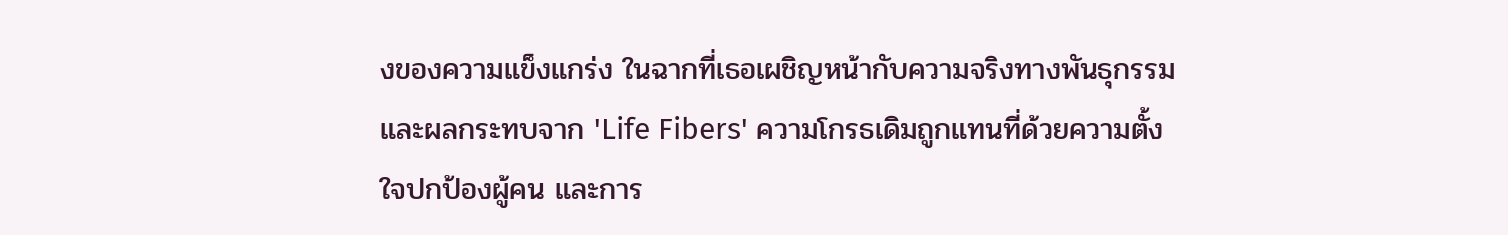งของความแข็งแกร่ง ในฉากที่เธอเผชิญหน้ากับความจริงทางพันธุกรรมและผลกระทบจาก 'Life Fibers' ความโกรธเดิมถูกแทนที่ด้วยความตั้งใจปกป้องผู้คน และการ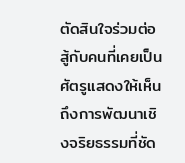ตัดสินใจร่วมต่อสู้กับคนที่เคยเป็นศัตรูแสดงให้เห็นถึงการพัฒนาเชิงจริยธรรมที่ชัด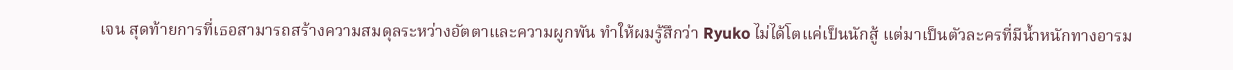เจน สุดท้ายการที่เธอสามารถสร้างความสมดุลระหว่างอัตตาและความผูกพัน ทำให้ผมรู้สึกว่า Ryuko ไม่ได้โตแค่เป็นนักสู้ แต่มาเป็นตัวละครที่มีน้ำหนักทางอารม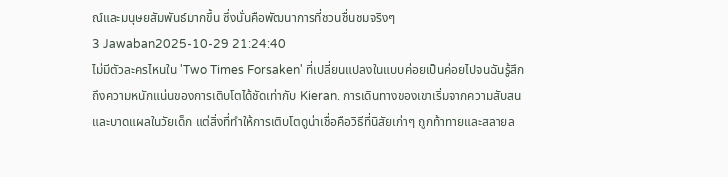ณ์และมนุษยสัมพันธ์มากขึ้น ซึ่งนั่นคือพัฒนาการที่ชวนชื่นชมจริงๆ
3 Jawaban2025-10-29 21:24:40
ไม่มีตัวละครไหนใน 'Two Times Forsaken' ที่เปลี่ยนแปลงในแบบค่อยเป็นค่อยไปจนฉันรู้สึกถึงความหนักแน่นของการเติบโตได้ชัดเท่ากับ Kieran. การเดินทางของเขาเริ่มจากความสับสนและบาดแผลในวัยเด็ก แต่สิ่งที่ทำให้การเติบโตดูน่าเชื่อคือวิธีที่นิสัยเก่าๆ ถูกท้าทายและสลายล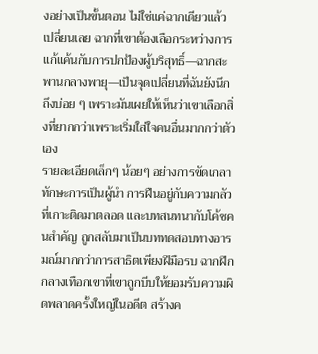งอย่างเป็นขั้นตอน ไม่ใช่แค่ฉากเดียวแล้วเปลี่ยนเลย ฉากที่เขาต้องเลือกระหว่างการแก้แค้นกับการปกป้องผู้บริสุทธิ์—ฉากสะพานกลางพายุ—เป็นจุดเปลี่ยนที่ฉันยังนึกถึงบ่อย ๆ เพราะมันเผยให้เห็นว่าเขาเลือกสิ่งที่ยากกว่าเพราะเริ่มใส่ใจคนอื่นมากกว่าตัวเอง
รายละเอียดเล็กๆ น้อยๆ อย่างการขัดเกลาทักษะการเป็นผู้นำ การฝืนอยู่กับความกลัวที่เกาะติดมาตลอด และบทสนทนากับโค้ชคนสำคัญ ถูกสลับมาเป็นบททดสอบทางอารมณ์มากกว่าการสาธิตเพียงฝีมือรบ ฉากฝึกกลางเทือกเขาที่เขาถูกบีบให้ยอมรับความผิดพลาดครั้งใหญ่ในอดีต สร้างค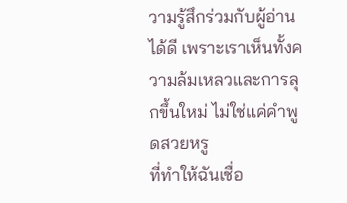วามรู้สึกร่วมกับผู้อ่านได้ดี เพราะเราเห็นทั้งความล้มเหลวและการลุกขึ้นใหม่ ไม่ใช่แค่คำพูดสวยหรู
ที่ทำให้ฉันเชื่อ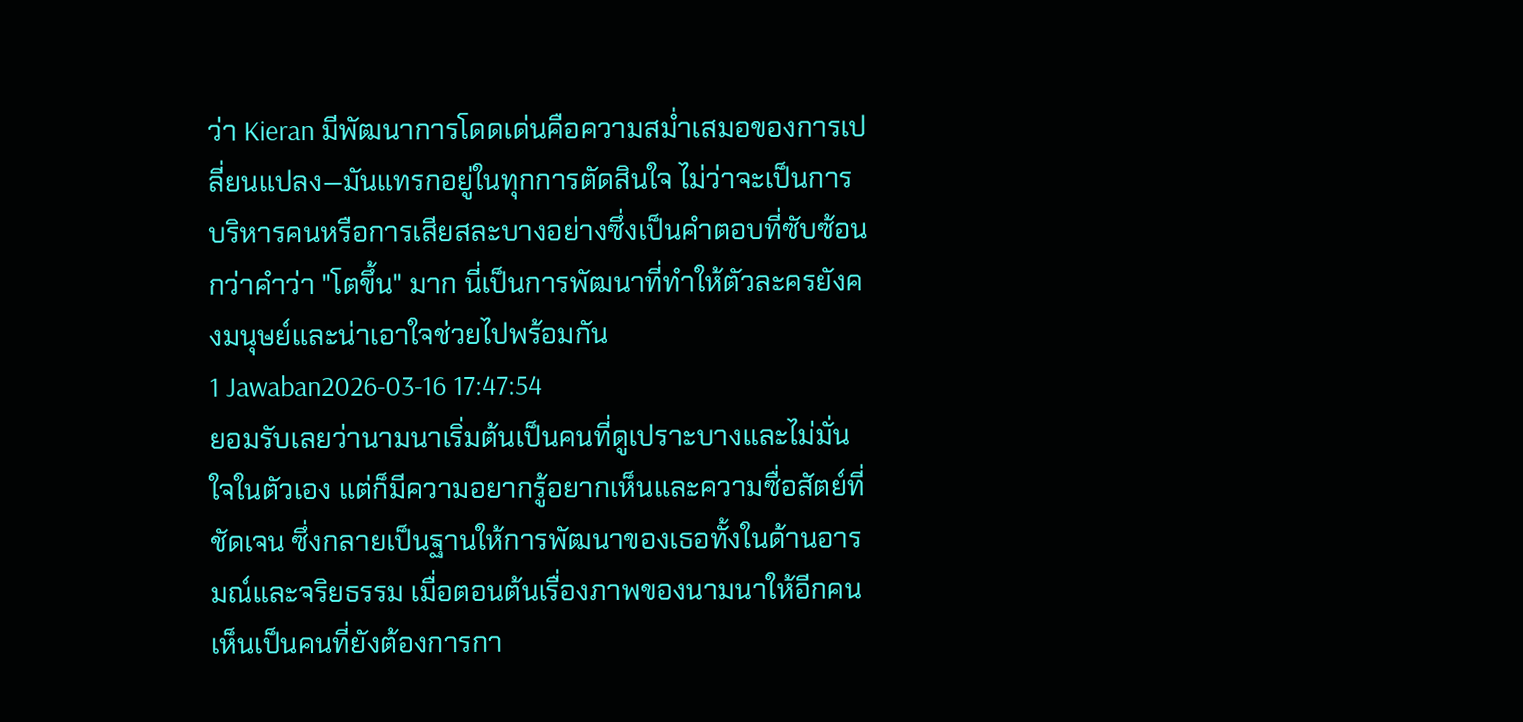ว่า Kieran มีพัฒนาการโดดเด่นคือความสม่ำเสมอของการเปลี่ยนแปลง—มันแทรกอยู่ในทุกการตัดสินใจ ไม่ว่าจะเป็นการบริหารคนหรือการเสียสละบางอย่างซึ่งเป็นคำตอบที่ซับซ้อนกว่าคำว่า "โตขึ้น" มาก นี่เป็นการพัฒนาที่ทำให้ตัวละครยังคงมนุษย์และน่าเอาใจช่วยไปพร้อมกัน
1 Jawaban2026-03-16 17:47:54
ยอมรับเลยว่านามนาเริ่มต้นเป็นคนที่ดูเปราะบางและไม่มั่นใจในตัวเอง แต่ก็มีความอยากรู้อยากเห็นและความซื่อสัตย์ที่ชัดเจน ซึ่งกลายเป็นฐานให้การพัฒนาของเธอทั้งในด้านอารมณ์และจริยธรรม เมื่อตอนต้นเรื่องภาพของนามนาให้อีกคนเห็นเป็นคนที่ยังต้องการกา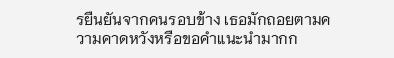รยืนยันจากคนรอบข้าง เธอมักถอยตามความคาดหวังหรือขอคำแนะนำมากก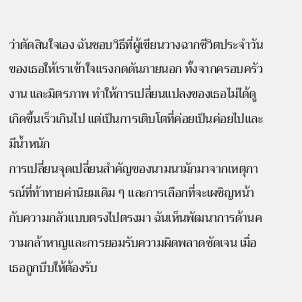ว่าตัดสินใจเอง ฉันชอบวิธีที่ผู้เขียนวางฉากชีวิตประจำวันของเธอให้เราเข้าใจแรงกดดันภายนอก ทั้งจากครอบครัว งาน และมิตรภาพ ทำให้การเปลี่ยนแปลงของเธอไม่ได้ดูเกิดขึ้นเร็วเกินไป แต่เป็นการเติบโตที่ค่อยเป็นค่อยไปและมีน้ำหนัก
การเปลี่ยนจุดเปลี่ยนสำคัญของนามนามักมาจากเหตุการณ์ที่ท้าทายค่านิยมเดิม ๆ และการเลือกที่จะเผชิญหน้ากับความกลัวแบบตรงไปตรงมา ฉันเห็นพัฒนาการด้านความกล้าหาญและการยอมรับความผิดพลาดชัดเจน เมื่อเธอถูกบีบให้ต้องรับ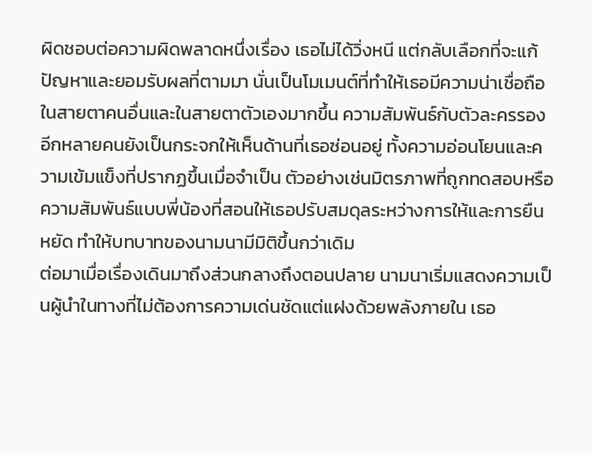ผิดชอบต่อความผิดพลาดหนึ่งเรื่อง เธอไม่ได้วิ่งหนี แต่กลับเลือกที่จะแก้ปัญหาและยอมรับผลที่ตามมา นั่นเป็นโมเมนต์ที่ทำให้เธอมีความน่าเชื่อถือในสายตาคนอื่นและในสายตาตัวเองมากขึ้น ความสัมพันธ์กับตัวละครรองอีกหลายคนยังเป็นกระจกให้เห็นด้านที่เธอซ่อนอยู่ ทั้งความอ่อนโยนและความเข้มแข็งที่ปรากฏขึ้นเมื่อจำเป็น ตัวอย่างเช่นมิตรภาพที่ถูกทดสอบหรือความสัมพันธ์แบบพี่น้องที่สอนให้เธอปรับสมดุลระหว่างการให้และการยืนหยัด ทำให้บทบาทของนามนามีมิติขึ้นกว่าเดิม
ต่อมาเมื่อเรื่องเดินมาถึงส่วนกลางถึงตอนปลาย นามนาเริ่มแสดงความเป็นผู้นำในทางที่ไม่ต้องการความเด่นชัดแต่แฝงด้วยพลังภายใน เธอ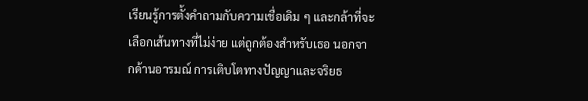เรียนรู้การตั้งคำถามกับความเชื่อเดิม ๆ และกล้าที่จะเลือกเส้นทางที่ไม่ง่าย แต่ถูกต้องสำหรับเธอ นอกจากด้านอารมณ์ การเติบโตทางปัญญาและจริยธ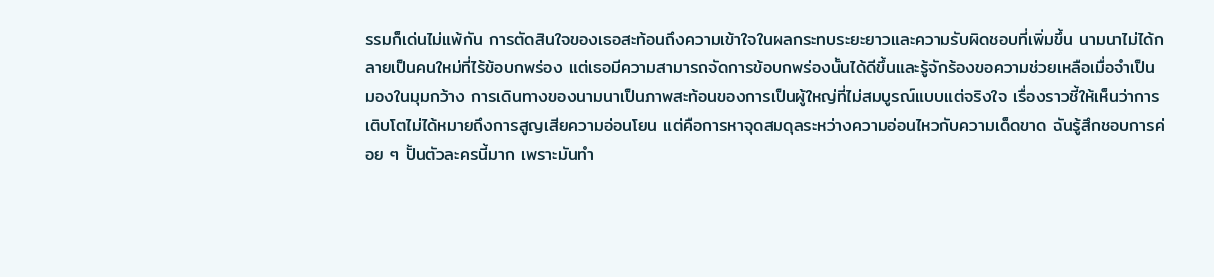รรมก็เด่นไม่แพ้กัน การตัดสินใจของเธอสะท้อนถึงความเข้าใจในผลกระทบระยะยาวและความรับผิดชอบที่เพิ่มขึ้น นามนาไม่ได้กลายเป็นคนใหม่ที่ไร้ข้อบกพร่อง แต่เธอมีความสามารถจัดการข้อบกพร่องนั้นได้ดีขึ้นและรู้จักร้องขอความช่วยเหลือเมื่อจำเป็น
มองในมุมกว้าง การเดินทางของนามนาเป็นภาพสะท้อนของการเป็นผู้ใหญ่ที่ไม่สมบูรณ์แบบแต่จริงใจ เรื่องราวชี้ให้เห็นว่าการเติบโตไม่ได้หมายถึงการสูญเสียความอ่อนโยน แต่คือการหาจุดสมดุลระหว่างความอ่อนไหวกับความเด็ดขาด ฉันรู้สึกชอบการค่อย ๆ ปั้นตัวละครนี้มาก เพราะมันทำ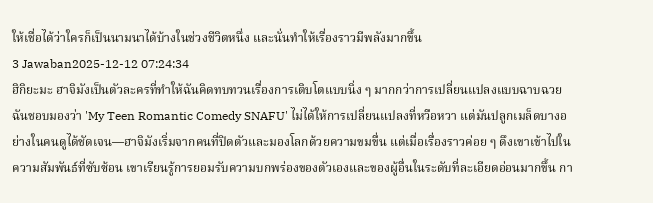ให้เชื่อได้ว่าใครก็เป็นนามนาได้บ้างในช่วงชีวิตหนึ่ง และนั่นทำให้เรื่องราวมีพลังมากขึ้น
3 Jawaban2025-12-12 07:24:34
ฮิกิยะมะ ฮาจิมังเป็นตัวละครที่ทำให้ฉันคิดทบทวนเรื่องการเติบโตแบบนิ่ง ๆ มากกว่าการเปลี่ยนแปลงแบบฉาบฉวย
ฉันชอบมองว่า 'My Teen Romantic Comedy SNAFU' ไม่ได้ให้การเปลี่ยนแปลงที่หวือหวา แต่มันปลูกเมล็ดบางอย่างในคนดูได้ชัดเจน—ฮาจิมังเริ่มจากคนที่ปิดตัวและมองโลกด้วยความขมขื่น แต่เมื่อเรื่องราวค่อย ๆ ดึงเขาเข้าไปในความสัมพันธ์ที่ซับซ้อน เขาเรียนรู้การยอมรับความบกพร่องของตัวเองและของผู้อื่นในระดับที่ละเอียดอ่อนมากขึ้น กา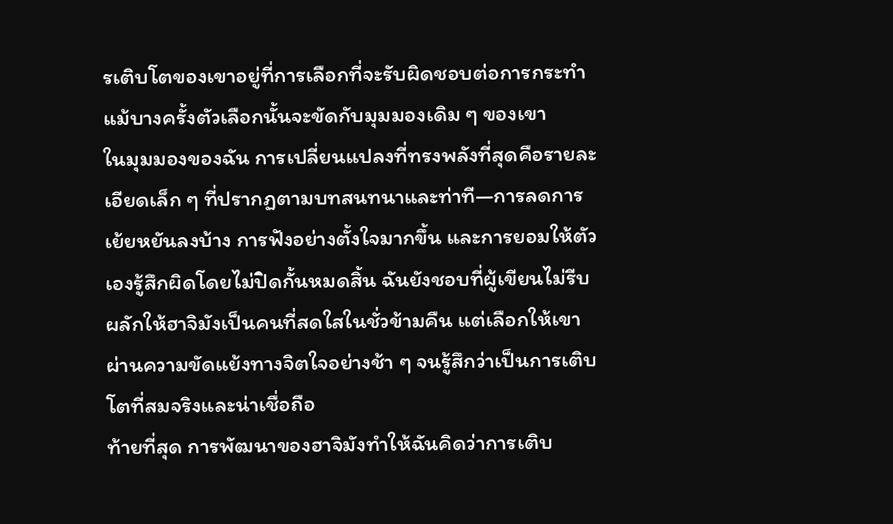รเติบโตของเขาอยู่ที่การเลือกที่จะรับผิดชอบต่อการกระทำ แม้บางครั้งตัวเลือกนั้นจะขัดกับมุมมองเดิม ๆ ของเขา
ในมุมมองของฉัน การเปลี่ยนแปลงที่ทรงพลังที่สุดคือรายละเอียดเล็ก ๆ ที่ปรากฏตามบทสนทนาและท่าที—การลดการเย้ยหยันลงบ้าง การฟังอย่างตั้งใจมากขึ้น และการยอมให้ตัวเองรู้สึกผิดโดยไม่ปิดกั้นหมดสิ้น ฉันยังชอบที่ผู้เขียนไม่รีบผลักให้ฮาจิมังเป็นคนที่สดใสในชั่วข้ามคืน แต่เลือกให้เขาผ่านความขัดแย้งทางจิตใจอย่างช้า ๆ จนรู้สึกว่าเป็นการเติบโตที่สมจริงและน่าเชื่อถือ
ท้ายที่สุด การพัฒนาของฮาจิมังทำให้ฉันคิดว่าการเติบ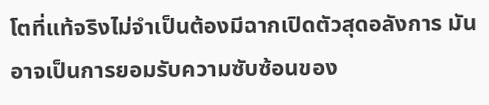โตที่แท้จริงไม่จำเป็นต้องมีฉากเปิดตัวสุดอลังการ มันอาจเป็นการยอมรับความซับซ้อนของ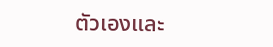ตัวเองและ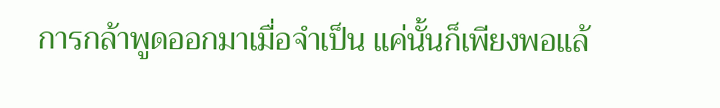การกล้าพูดออกมาเมื่อจำเป็น แค่นั้นก็เพียงพอแล้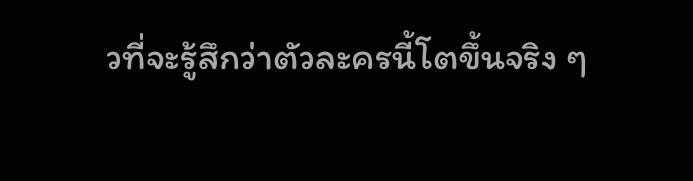วที่จะรู้สึกว่าตัวละครนี้โตขึ้นจริง ๆ